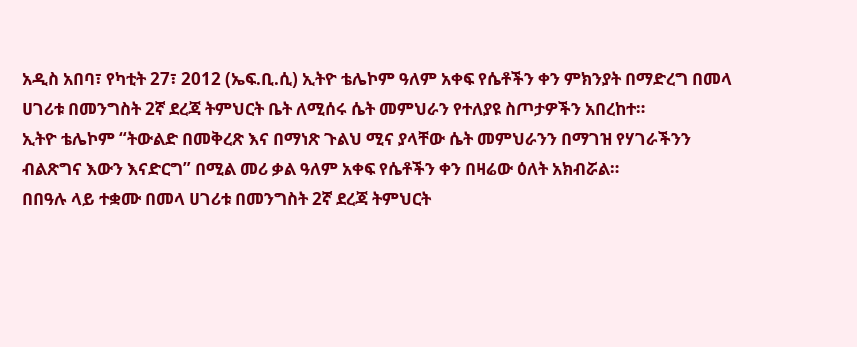አዲስ አበባ፣ የካቲት 27፣ 2012 (ኤፍ.ቢ.ሲ) ኢትዮ ቴሌኮም ዓለም አቀፍ የሴቶችን ቀን ምክንያት በማድረግ በመላ ሀገሪቱ በመንግስት 2ኛ ደረጃ ትምህርት ቤት ለሚሰሩ ሴት መምህራን የተለያዩ ስጦታዎችን አበረከተ።
ኢትዮ ቴሌኮም “ትውልድ በመቅረጽ እና በማነጽ ጉልህ ሚና ያላቸው ሴት መምህራንን በማገዝ የሃገራችንን ብልጽግና እውን እናድርግ” በሚል መሪ ቃል ዓለም አቀፍ የሴቶችን ቀን በዛሬው ዕለት አክብሯል።
በበዓሉ ላይ ተቋሙ በመላ ሀገሪቱ በመንግስት 2ኛ ደረጃ ትምህርት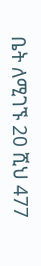ቤት ለሚገኙ 20 ሺህ 477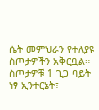ሴት መምህራን የተለያዩ ስጦታዎችን አቅርቧል።
ስጦታዎቹ 1 ጊጋ ባይት ነፃ ኢንተርኔት፣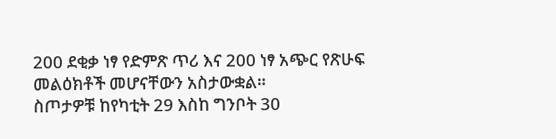200 ደቂቃ ነፃ የድምጽ ጥሪ እና 200 ነፃ አጭር የጽሁፍ መልዕክቶች መሆናቸውን አስታውቋል።
ስጦታዎቹ ከየካቲት 29 እስከ ግንቦት 30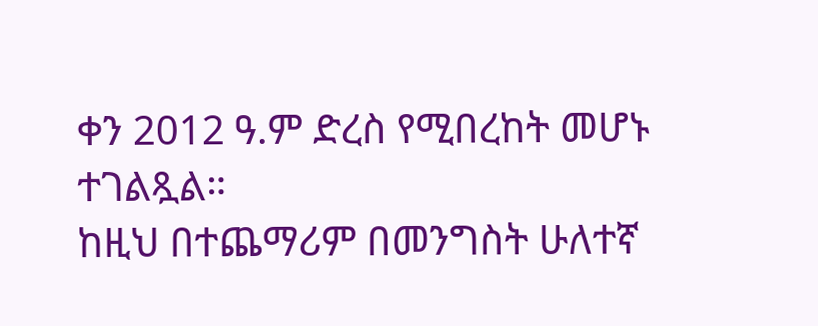ቀን 2012 ዓ.ም ድረስ የሚበረከት መሆኑ ተገልጿል።
ከዚህ በተጨማሪም በመንግስት ሁለተኛ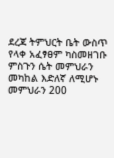ደረጃ ትምህርት ቤት ውስጥ የላቀ አፈፃፀም ካስመዘገቡ ምስጉን ሴት መምህራን መካከል እድለኛ ለሚሆኑ መምህራን 200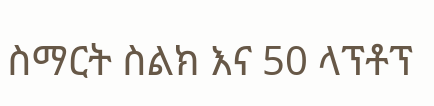ስማርት ስልክ እና 50 ላፕቶፕ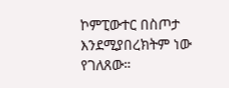ኮምፒውተር በስጦታ እንደሚያበረክትም ነው የገለጸው።